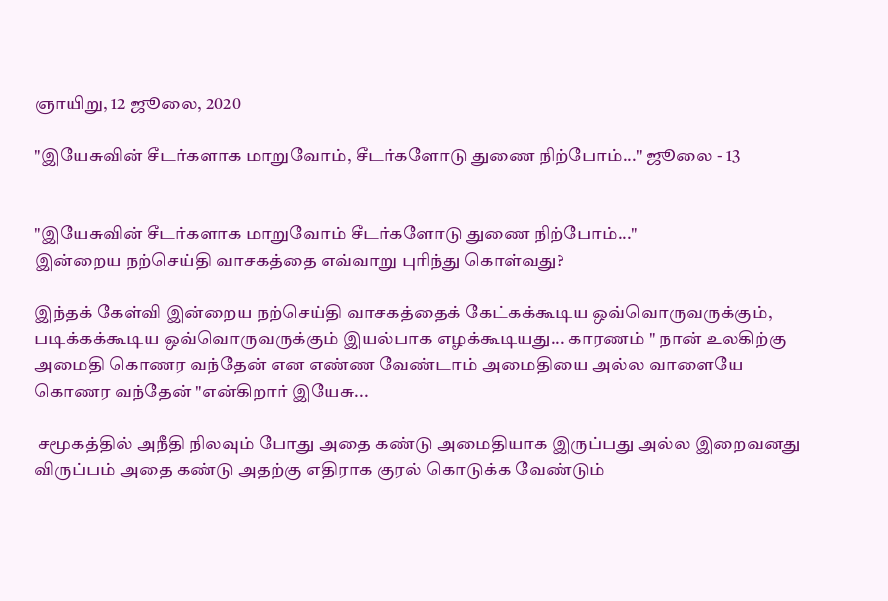ஞாயிறு, 12 ஜூலை, 2020

"இயேசுவின் சீடர்களாக மாறுவோம், சீடர்களோடு துணை நிற்போம்..." ஜூலை - 13


"இயேசுவின் சீடர்களாக மாறுவோம் சீடர்களோடு துணை நிற்போம்..."
இன்றைய நற்செய்தி வாசகத்தை எவ்வாறு புரிந்து கொள்வது?

இந்தக் கேள்வி இன்றைய நற்செய்தி வாசகத்தைக் கேட்கக்கூடிய ஒவ்வொருவருக்கும், படிக்கக்கூடிய ஒவ்வொருவருக்கும் இயல்பாக எழக்கூடியது... காரணம் " நான் உலகிற்கு அமைதி கொணர வந்தேன் என எண்ண வேண்டாம் அமைதியை அல்ல வாளையே கொணர வந்தேன் "என்கிறார் இயேசு...

 சமூகத்தில் அநீதி நிலவும் போது அதை கண்டு அமைதியாக இருப்பது அல்ல இறைவனது விருப்பம் அதை கண்டு அதற்கு எதிராக குரல் கொடுக்க வேண்டும்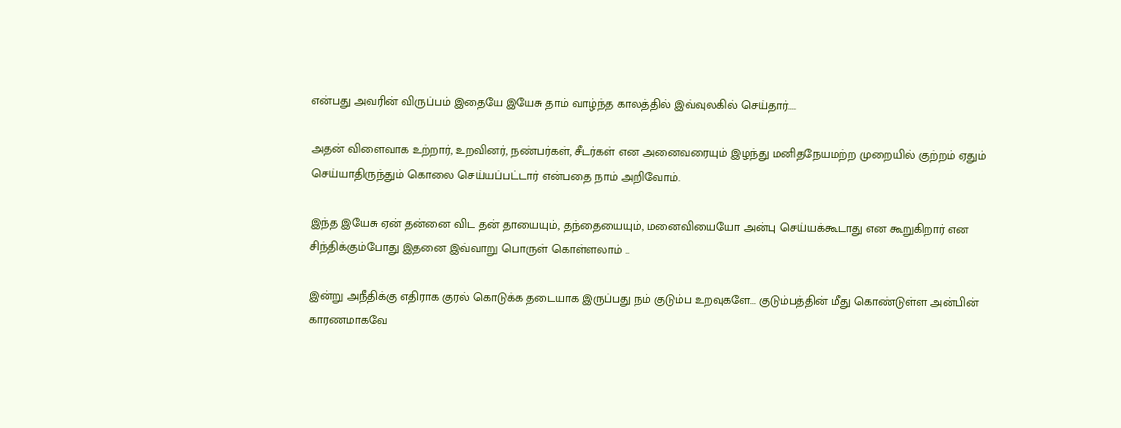என்பது அவரின் விருப்பம் இதையே இயேசு தாம் வாழ்ந்த காலத்தில் இவ்வுலகில் செய்தார்....

அதன் விளைவாக உற்றார், உறவினர், நண்பர்கள், சீடர்கள் என அனைவரையும் இழந்து மனிதநேயமற்ற முறையில் குற்றம் ஏதும் செய்யாதிருந்தும் கொலை செய்யப்பட்டார் என்பதை நாம் அறிவோம்.

இந்த இயேசு ஏன் தன்னை விட தன் தாயையும், தந்தையையும், மனைவியையோ அன்பு செய்யக்கூடாது என கூறுகிறார் என சிந்திக்கும்போது இதனை இவ்வாறு பொருள் கொள்ளலாம் ..

இன்று அநீதிக்கு எதிராக குரல் கொடுக்க தடையாக இருப்பது நம் குடும்ப உறவுகளே... குடும்பத்தின் மீது கொண்டுள்ள அன்பின் காரணமாகவே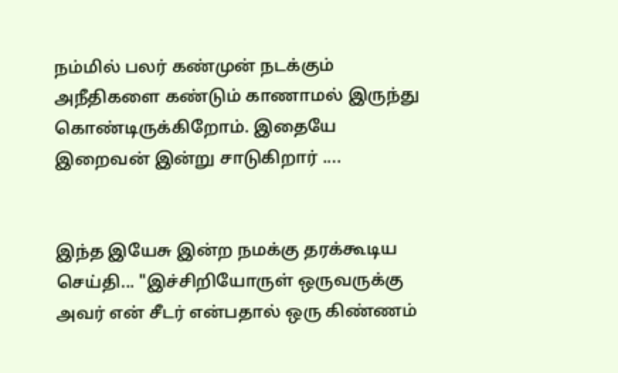நம்மில் பலர் கண்முன் நடக்கும் அநீதிகளை கண்டும் காணாமல் இருந்து கொண்டிருக்கிறோம். இதையே இறைவன் இன்று சாடுகிறார் ....


இந்த இயேசு இன்ற நமக்கு தரக்கூடிய செய்தி... "இச்சிறியோருள் ஒருவருக்கு அவர் என் சீடர் என்பதால் ஒரு கிண்ணம்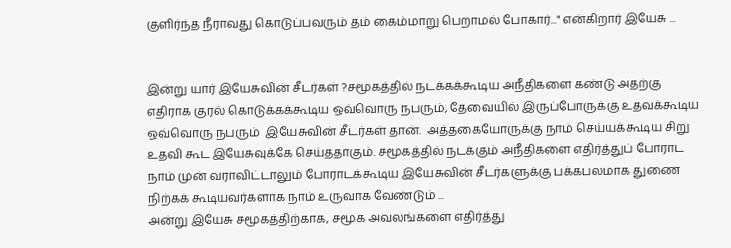குளிர்ந்த நீராவது கொடுப்பவரும் தம் கைம்மாறு பெறாமல் போகார்..." என்கிறார் இயேசு ...


இன்று யார் இயேசுவின் சீடர்கள் ?சமூகத்தில் நடக்கக்கூடிய அநீதிகளை கண்டு அதற்கு எதிராக குரல் கொடுக்கக்கூடிய ஒவ்வொரு நபரும், தேவையில் இருப்போருக்கு உதவக்கூடிய ஒவ்வொரு நபரும்  இயேசுவின் சீடர்கள் தான்.  அத்தகையோருக்கு நாம் செய்யக்கூடிய சிறு உதவி கூட இயேசுவுக்கே செய்ததாகும். சமூகத்தில் நடக்கும் அநீதிகளை எதிர்த்துப் போராட நாம் முன் வராவிட்டாலும் போராடக்கூடிய இயேசுவின் சீடர்களுக்கு பக்கபலமாக துணை நிற்கக் கூடியவர்களாக நாம் உருவாக வேண்டும் ...
அன்று இயேசு சமூகத்திற்காக, சமூக அவலங்களை எதிர்த்து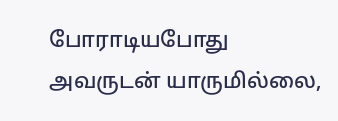போராடியபோது அவருடன் யாருமில்லை,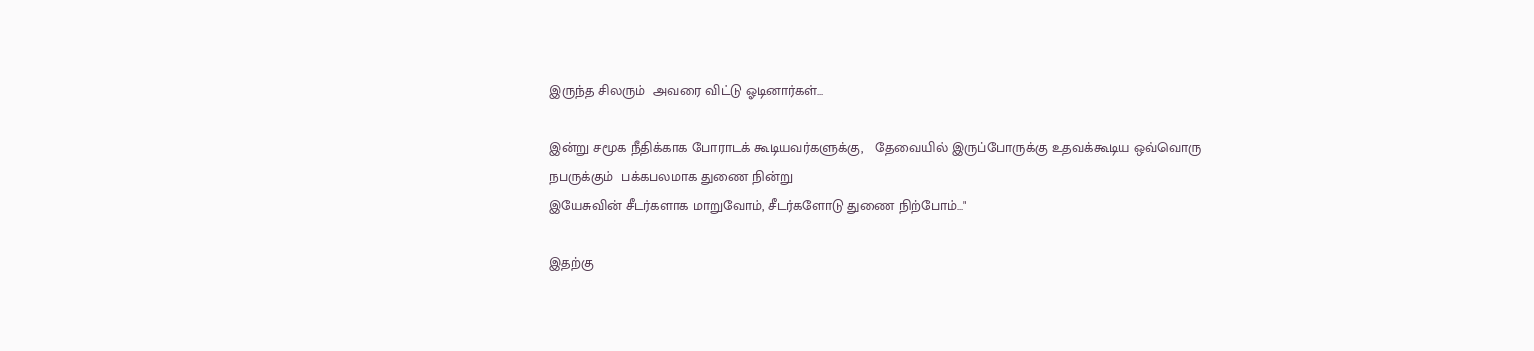இருந்த சிலரும்  அவரை விட்டு ஓடினார்கள்...

இன்று சமூக நீதிக்காக போராடக் கூடியவர்களுக்கு,   தேவையில் இருப்போருக்கு உதவக்கூடிய ஒவ்வொரு நபருக்கும்  பக்கபலமாக துணை நின்று
இயேசுவின் சீடர்களாக மாறுவோம், சீடர்களோடு துணை நிற்போம்..."

இதற்கு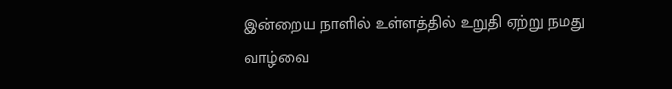இன்றைய நாளில் உள்ளத்தில் உறுதி ஏற்று நமது வாழ்வை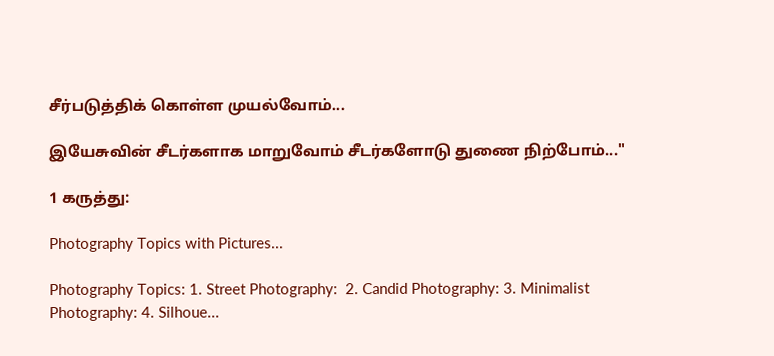சீர்படுத்திக் கொள்ள முயல்வோம்...

இயேசுவின் சீடர்களாக மாறுவோம் சீடர்களோடு துணை நிற்போம்..."

1 கருத்து:

Photography Topics with Pictures...

Photography Topics: 1. Street Photography:  2. Candid Photography: 3. Minimalist Photography: 4. Silhoue...